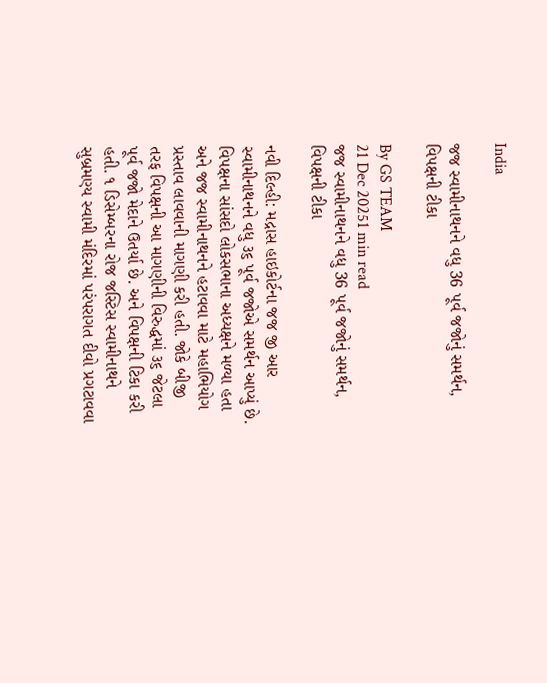India

જજ સ્વામીનાથનને વધુ 36 પૂર્વ જજોનું સમર્થન, વિપક્ષની ટીકા

By GS TEAM
21 Dec 20251 min read
જજ સ્વામીનાથનને વધુ 36 પૂર્વ જજોનું સમર્થન, વિપક્ષની ટીકા

નવી દિલ્હી: મદ્રાસ હાઇકોર્ટના જજ જી આર સ્વામીનાથનને વધુ ૩૬ પૂર્વ જજોએ સમર્થન આપ્યું છે. વિપક્ષના સાંસદો લોકસભાના અધ્યક્ષને મળ્યા હતા અને જજ સ્વામીનાથનને હટાવવા માટે મહાભિયોગ પ્રસ્તાવ લાવવાની માગણી કરી હતી. જોકે બીજી તરફ વિપક્ષની આ માગણીની વિરુદ્ધમાં ૩૬ જેટલા પૂર્વ જજો મેદાને ઉતર્યા છે. અને વિપક્ષની ટિકા કરી હતી. ૧ ડિસેમ્બરના રોજ જસ્ટિસ સ્વામીનાથને સુબ્રમણ્ય સ્વામી મંદિરમાં પરંપરાગત દીવો પ્રગટાવવા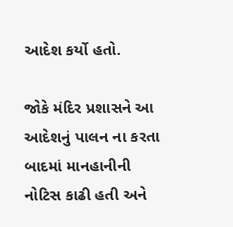આદેશ કર્યો હતો.

જોકે મંદિર પ્રશાસને આ આદેશનું પાલન ના કરતા બાદમાં માનહાનીની નોટિસ કાઢી હતી અને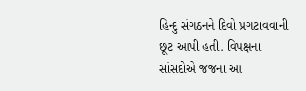હિન્દુ સંગઠનને દિવો પ્રગટાવવાની છૂટ આપી હતી. વિપક્ષના સાંસદોએ જજના આ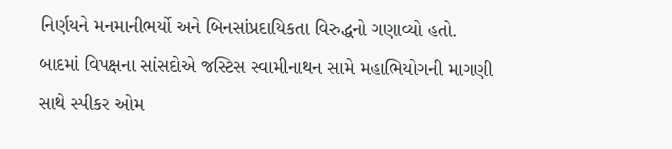નિર્ણયને મનમાનીભર્યો અને બિનસાંપ્રદાયિકતા વિરુદ્ધનો ગણાવ્યો હતો. બાદમાં વિપક્ષના સાંસદોએ જસ્ટિસ સ્વામીનાથન સામે મહાભિયોગની માગણી સાથે સ્પીકર ઓમ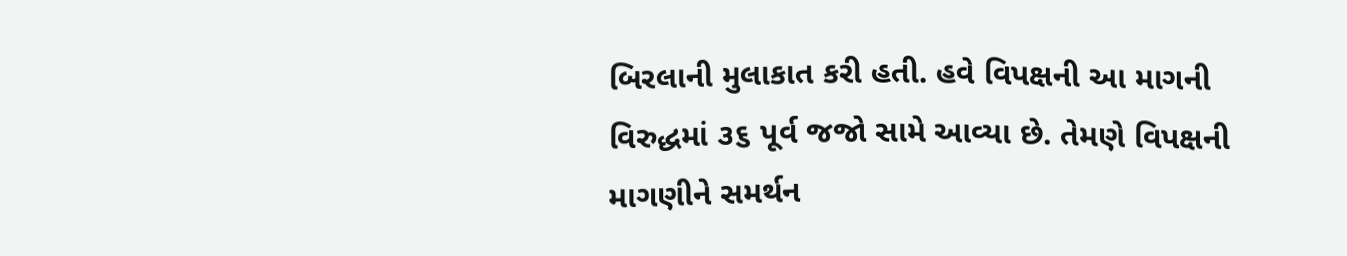બિરલાની મુલાકાત કરી હતી. હવે વિપક્ષની આ માગની વિરુદ્ધમાં ૩૬ પૂર્વ જજો સામે આવ્યા છે. તેમણે વિપક્ષની માગણીને સમર્થન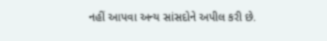નહીં આપવા અન્ય સાંસદોને અપીલ કરી છે.